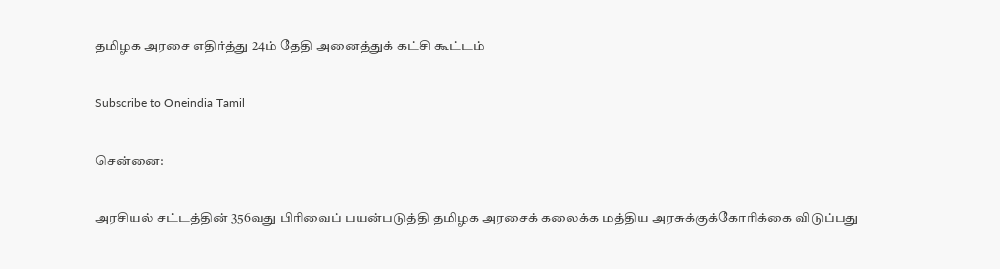தமிழக அரசை எதிர்த்து 24ம் தேதி அனைத்துக் கட்சி கூட்டம்

Subscribe to Oneindia Tamil

சென்னை:

அரசியல் சட்டத்தின் 356வது பிரிவைப் பயன்படுத்தி தமிழக அரசைக் கலைக்க மத்திய அரசுக்குக்கோரிக்கை விடுப்பது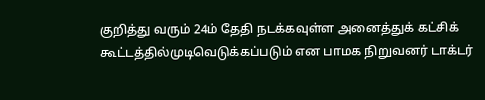குறித்து வரும் 24ம் தேதி நடக்கவுள்ள அனைத்துக் கட்சிக் கூட்டத்தில்முடிவெடுக்கப்படும் என பாமக நிறுவனர் டாக்டர்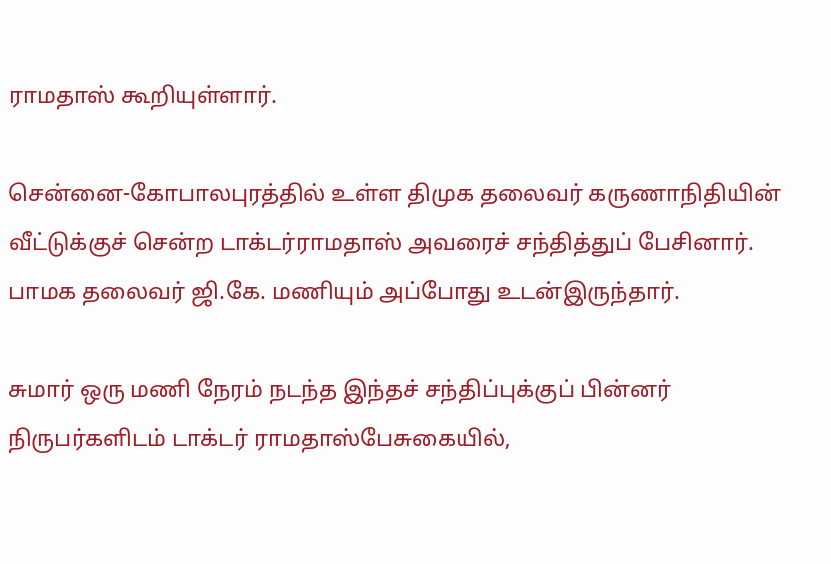ராமதாஸ் கூறியுள்ளார்.

சென்னை-கோபாலபுரத்தில் உள்ள திமுக தலைவர் கருணாநிதியின் வீட்டுக்குச் சென்ற டாக்டர்ராமதாஸ் அவரைச் சந்தித்துப் பேசினார். பாமக தலைவர் ஜி.கே. மணியும் அப்போது உடன்இருந்தார்.

சுமார் ஒரு மணி நேரம் நடந்த இந்தச் சந்திப்புக்குப் பின்னர் நிருபர்களிடம் டாக்டர் ராமதாஸ்பேசுகையில்,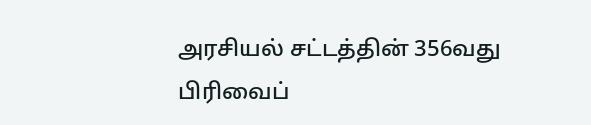அரசியல் சட்டத்தின் 356வது பிரிவைப்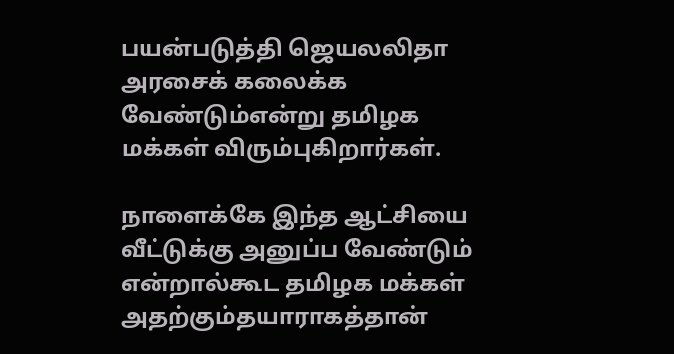பயன்படுத்தி ஜெயலலிதா அரசைக் கலைக்க வேண்டும்என்று தமிழக மக்கள் விரும்புகிறார்கள்.

நாளைக்கே இந்த ஆட்சியை வீட்டுக்கு அனுப்ப வேண்டும் என்றால்கூட தமிழக மக்கள் அதற்கும்தயாராகத்தான்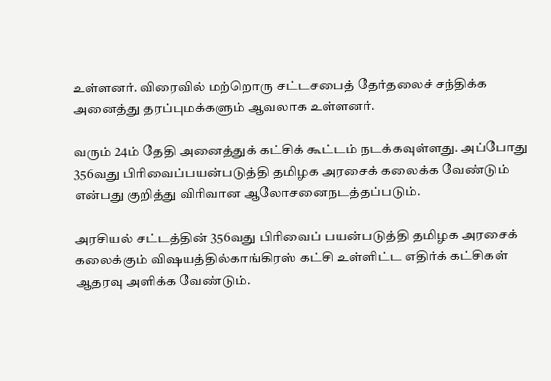உள்ளனர். விரைவில் மற்றொரு சட்டசபைத் தேர்தலைச் சந்திக்க அனைத்து தரப்புமக்களும் ஆவலாக உள்ளனர்.

வரும் 24ம் தேதி அனைத்துக் கட்சிக் கூட்டம் நடக்கவுள்ளது. அப்போது 356வது பிரிவைப்பயன்படுத்தி தமிழக அரசைக் கலைக்க வேண்டும் என்பது குறித்து விரிவான ஆலோசனைநடத்தப்படும்.

அரசியல் சட்டத்தின் 356வது பிரிவைப் பயன்படுத்தி தமிழக அரசைக் கலைக்கும் விஷயத்தில்காங்கிரஸ் கட்சி உள்ளிட்ட எதிர்க் கட்சிகள் ஆதரவு அளிக்க வேண்டும்.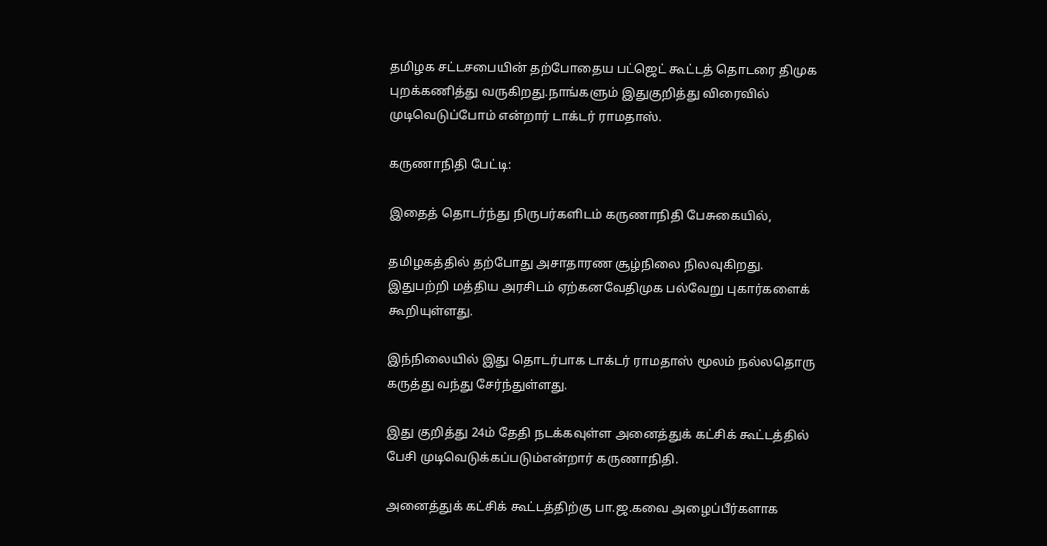தமிழக சட்டசபையின் தற்போதைய பட்ஜெட் கூட்டத் தொடரை திமுக புறக்கணித்து வருகிறது.நாங்களும் இதுகுறித்து விரைவில் முடிவெடுப்போம் என்றார் டாக்டர் ராமதாஸ்.

கருணாநிதி பேட்டி:

இதைத் தொடர்ந்து நிருபர்களிடம் கருணாநிதி பேசுகையில்,

தமிழகத்தில் தற்போது அசாதாரண சூழ்நிலை நிலவுகிறது. இதுபற்றி மத்திய அரசிடம் ஏற்கனவேதிமுக பல்வேறு புகார்களைக் கூறியுள்ளது.

இந்நிலையில் இது தொடர்பாக டாக்டர் ராமதாஸ் மூலம் நல்லதொரு கருத்து வந்து சேர்ந்துள்ளது.

இது குறித்து 24ம் தேதி நடக்கவுள்ள அனைத்துக் கட்சிக் கூட்டத்தில் பேசி முடிவெடுக்கப்படும்என்றார் கருணாநிதி.

அனைத்துக் கட்சிக் கூட்டத்திற்கு பா.ஜ.கவை அழைப்பீர்களாக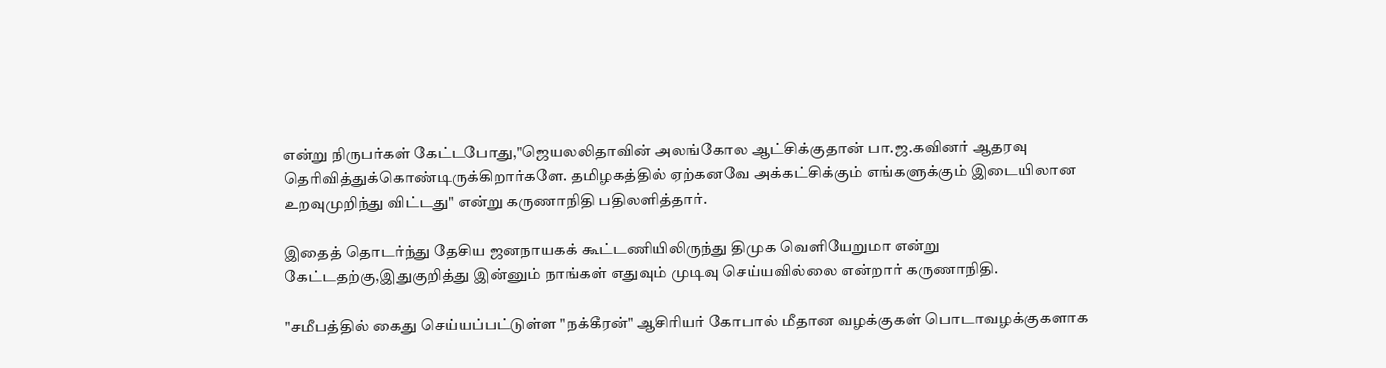என்று நிருபர்கள் கேட்டபோது,"ஜெயலலிதாவின் அலங்கோல ஆட்சிக்குதான் பா.ஜ.கவினர் ஆதரவு தெரிவித்துக்கொண்டிருக்கிறார்களே. தமிழகத்தில் ஏற்கனவே அக்கட்சிக்கும் எங்களுக்கும் இடையிலான உறவுமுறிந்து விட்டது" என்று கருணாநிதி பதிலளித்தார்.

இதைத் தொடர்ந்து தேசிய ஜனநாயகக் கூட்டணியிலிருந்து திமுக வெளியேறுமா என்று கேட்டதற்கு,இதுகுறித்து இன்னும் நாங்கள் எதுவும் முடிவு செய்யவில்லை என்றார் கருணாநிதி.

"சமீபத்தில் கைது செய்யப்பட்டுள்ள "நக்கீரன்" ஆசிரியர் கோபால் மீதான வழக்குகள் பொடாவழக்குகளாக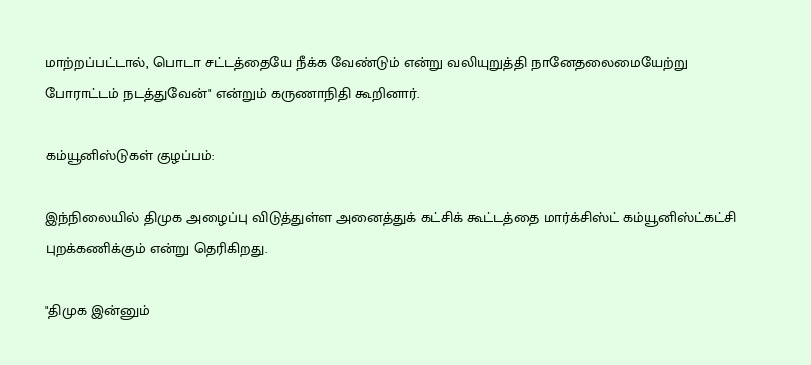மாற்றப்பட்டால், பொடா சட்டத்தையே நீக்க வேண்டும் என்று வலியுறுத்தி நானேதலைமையேற்று போராட்டம் நடத்துவேன்" என்றும் கருணாநிதி கூறினார்.

கம்யூனிஸ்டுகள் குழப்பம்:

இந்நிலையில் திமுக அழைப்பு விடுத்துள்ள அனைத்துக் கட்சிக் கூட்டத்தை மார்க்சிஸ்ட் கம்யூனிஸ்ட்கட்சி புறக்கணிக்கும் என்று தெரிகிறது.

"திமுக இன்னும்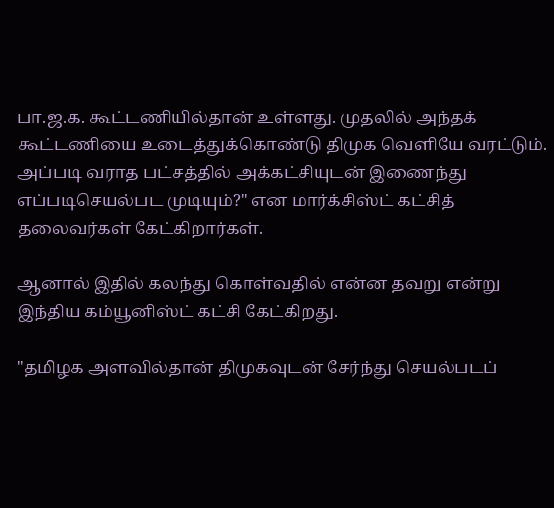பா.ஜ.க. கூட்டணியில்தான் உள்ளது. முதலில் அந்தக் கூட்டணியை உடைத்துக்கொண்டு திமுக வெளியே வரட்டும். அப்படி வராத பட்சத்தில் அக்கட்சியுடன் இணைந்து எப்படிசெயல்பட முடியும்?" என மார்க்சிஸ்ட் கட்சித் தலைவர்கள் கேட்கிறார்கள்.

ஆனால் இதில் கலந்து கொள்வதில் என்ன தவறு என்று இந்திய கம்யூனிஸ்ட் கட்சி கேட்கிறது.

"தமிழக அளவில்தான் திமுகவுடன் சேர்ந்து செயல்படப்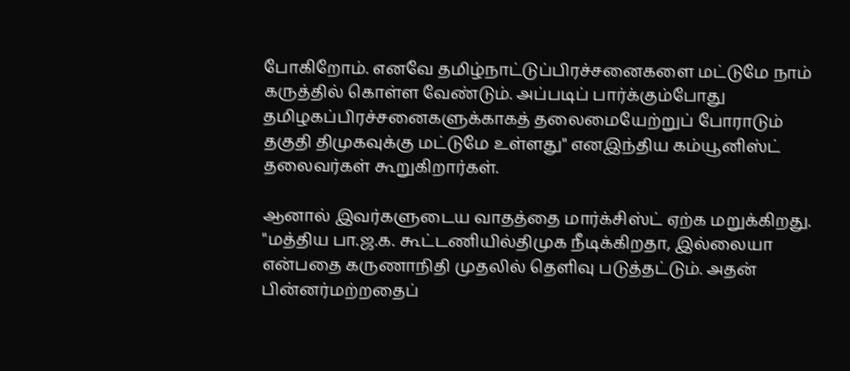போகிறோம். எனவே தமிழ்நாட்டுப்பிரச்சனைகளை மட்டுமே நாம் கருத்தில் கொள்ள வேண்டும். அப்படிப் பார்க்கும்போது தமிழகப்பிரச்சனைகளுக்காகத் தலைமையேற்றுப் போராடும் தகுதி திமுகவுக்கு மட்டுமே உள்ளது" எனஇந்திய கம்யூனிஸ்ட் தலைவர்கள் கூறுகிறார்கள்.

ஆனால் இவர்களுடைய வாதத்தை மார்க்சிஸ்ட் ஏற்க மறுக்கிறது. "மத்திய பா.ஜ.க. கூட்டணியில்திமுக நீடிக்கிறதா, இல்லையா என்பதை கருணாநிதி முதலில் தெளிவு படுத்தட்டும். அதன் பின்னர்மற்றதைப்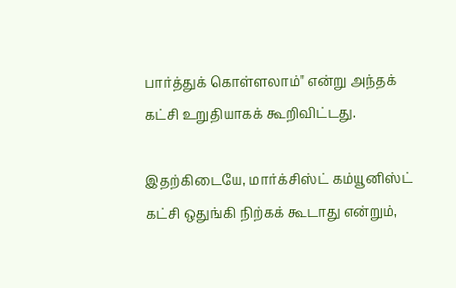பார்த்துக் கொள்ளலாம்" என்று அந்தக் கட்சி உறுதியாகக் கூறிவிட்டது.

இதற்கிடையே, மார்க்சிஸ்ட் கம்யூனிஸ்ட் கட்சி ஒதுங்கி நிற்கக் கூடாது என்றும்,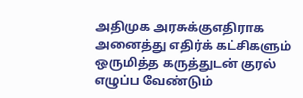அதிமுக அரசுக்குஎதிராக அனைத்து எதிர்க் கட்சிகளும் ஒருமித்த கருத்துடன் குரல் எழுப்ப வேண்டும்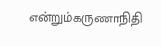என்றும்கருணாநிதி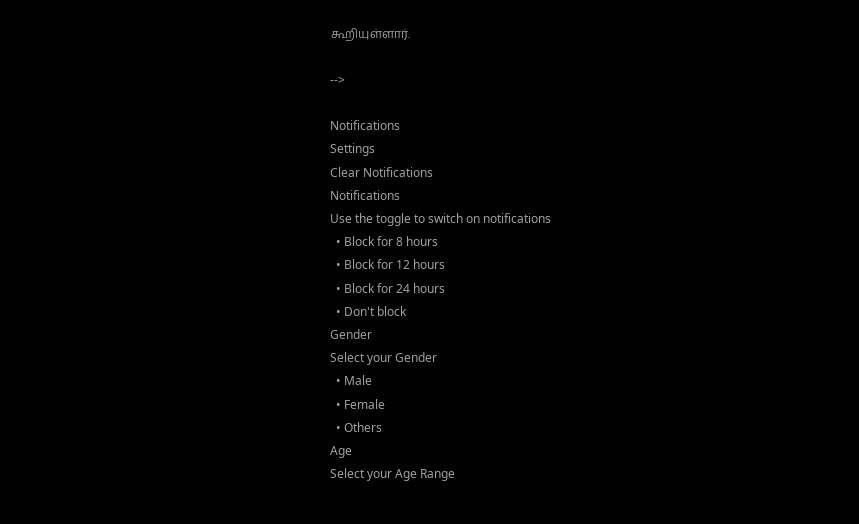கூறியுள்ளார்.

-->

Notifications
Settings
Clear Notifications
Notifications
Use the toggle to switch on notifications
  • Block for 8 hours
  • Block for 12 hours
  • Block for 24 hours
  • Don't block
Gender
Select your Gender
  • Male
  • Female
  • Others
Age
Select your Age Range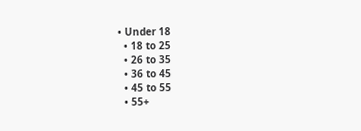• Under 18
  • 18 to 25
  • 26 to 35
  • 36 to 45
  • 45 to 55
  • 55+